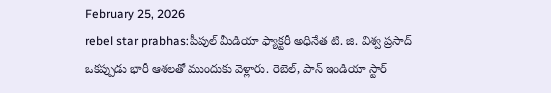February 25, 2026
rebel star prabhas:పీపుల్ మీడియా ఫ్యాక్టరీ అధినేత టి. జి. విశ్వ ప్రసాద్ ఒకప్పుడు భారీ ఆశలతో ముందుకు వెళ్లారు. రెబెల్, పాన్ ఇండియా స్టార్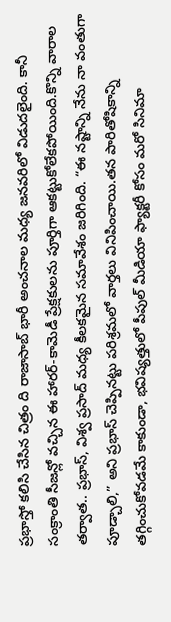ప్రభాస్తో కలిసి చేసిన చిత్రం ది రాజాసాబ్ భారీ అంచనాల మధ్య జనవరిలో విడుదలైంది. కానీ సంక్రాంతి సీజన్లో వచ్చిన ఈ హారర్-కామెడీ ప్రేక్షకులను పూర్తిగా ఆకట్టుకోలేకపోయింది.కొన్ని వారాల తర్వాత.. ప్రభాస్, విశ్వ ప్రసాద్ మధ్య కీలకమైన సమావేశం జరిగింది. “ఈ నష్టాన్ని నేను నా వంతుగా పూడ్చాలి,” అని ప్రభాస్ చెప్పినట్టు పరిశ్రమలో వార్తలు వినిపించాయి.తన పారితోషికాన్ని తగ్గించుకోవడమే కాకుండా, భవిష్యత్తులో పీపుల్ మీడియా ఫ్యాక్టరీ కోసం మరో సినిమా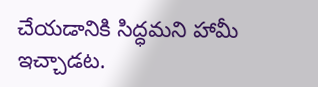చేయడానికి సిద్ధమని హామీ ఇచ్చాడట.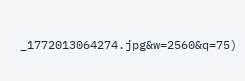_1772013064274.jpg&w=2560&q=75)